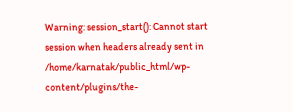Warning: session_start(): Cannot start session when headers already sent in /home/karnatak/public_html/wp-content/plugins/the-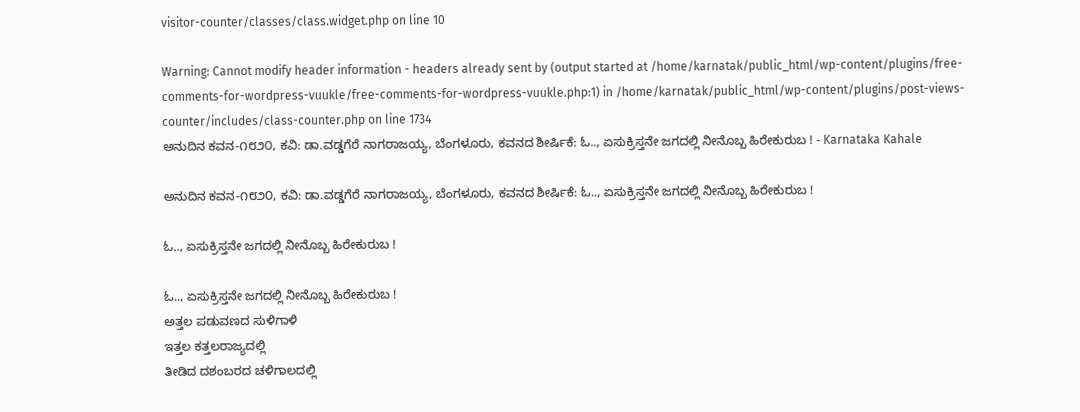visitor-counter/classes/class.widget.php on line 10

Warning: Cannot modify header information - headers already sent by (output started at /home/karnatak/public_html/wp-content/plugins/free-comments-for-wordpress-vuukle/free-comments-for-wordpress-vuukle.php:1) in /home/karnatak/public_html/wp-content/plugins/post-views-counter/includes/class-counter.php on line 1734
ಅನುದಿನ ಕವನ-೧೮೨೦, ಕವಿ: ಡಾ.ವಡ್ಡಗೆರೆ ನಾಗರಾಜಯ್ಯ, ಬೆಂಗಳೂರು, ಕವನದ ಶೀರ್ಷಿಕೆ: ಓ.., ಏಸುಕ್ರಿಸ್ತನೇ ಜಗದಲ್ಲಿ ನೀನೊಬ್ಬ ಹಿರೇಕುರುಬ ! - Karnataka Kahale

ಅನುದಿನ ಕವನ-೧೮೨೦, ಕವಿ: ಡಾ.ವಡ್ಡಗೆರೆ ನಾಗರಾಜಯ್ಯ, ಬೆಂಗಳೂರು, ಕವನದ ಶೀರ್ಷಿಕೆ: ಓ.., ಏಸುಕ್ರಿಸ್ತನೇ ಜಗದಲ್ಲಿ ನೀನೊಬ್ಬ ಹಿರೇಕುರುಬ !

ಓ.., ಏಸುಕ್ರಿಸ್ತನೇ ಜಗದಲ್ಲಿ ನೀನೊಬ್ಬ ಹಿರೇಕುರುಬ !

ಓ.., ಏಸುಕ್ರಿಸ್ತನೇ ಜಗದಲ್ಲಿ ನೀನೊಬ್ಬ ಹಿರೇಕುರುಬ !
ಅತ್ತಲ ಪಡುವಣದ ಸುಳಿಗಾಳಿ
ಇತ್ತಲ ಕತ್ತಲರಾಜ್ಯದಲ್ಲಿ
ತೀಡಿದ ದಶಂಬರದ ಚಳಿಗಾಲದಲ್ಲಿ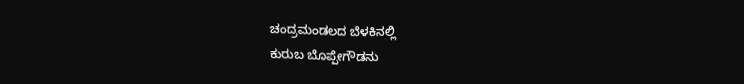ಚಂದ್ರಮಂಡಲದ ಬೆಳಕಿನಲ್ಲಿ
ಕುರುಬ ಬೊಪ್ಪೇಗೌಡನು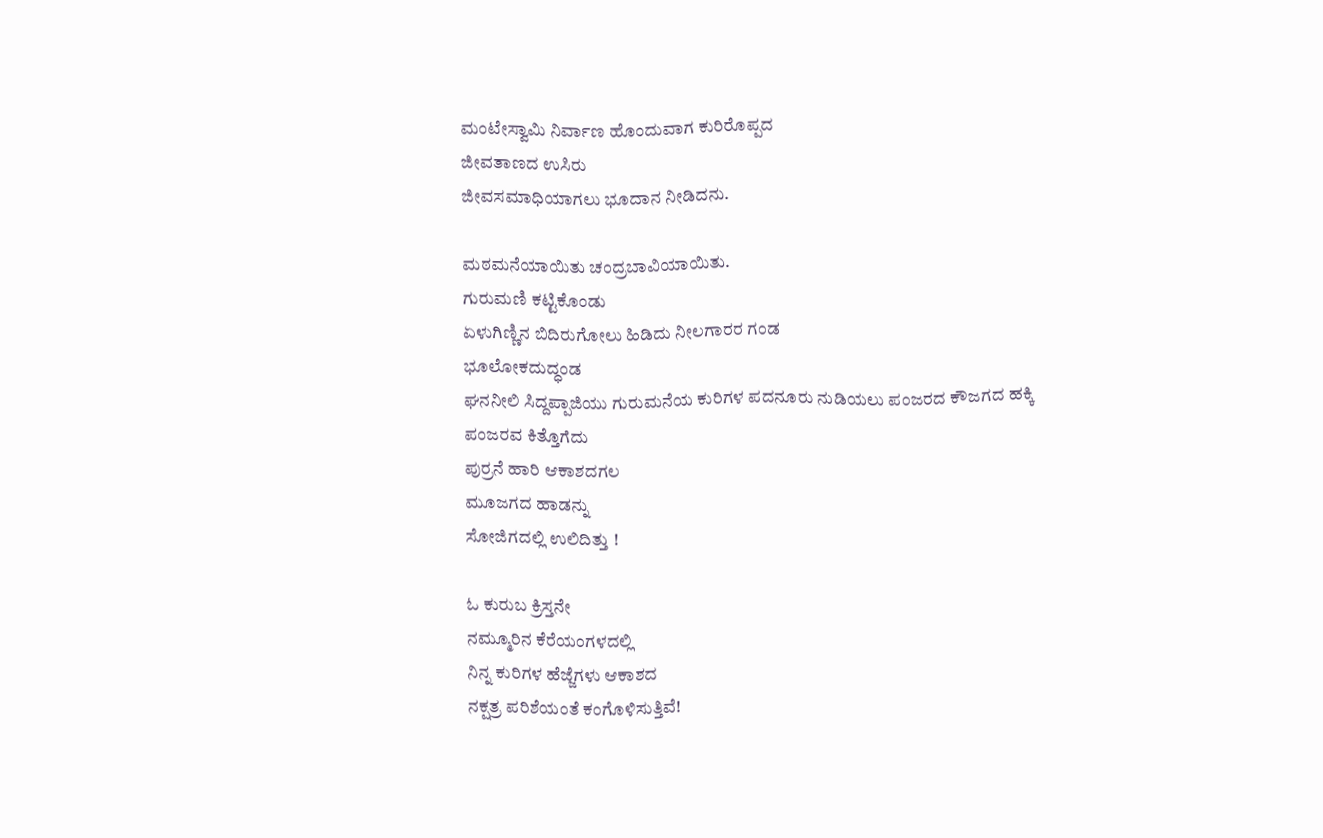ಮಂಟೇಸ್ವಾಮಿ ನಿರ್ವಾಣ ಹೊಂದುವಾಗ ಕುರಿರೊಪ್ಪದ
ಜೀವತಾಣದ ಉಸಿರು
ಜೀವಸಮಾಧಿಯಾಗಲು ಭೂದಾನ ನೀಡಿದನು.

ಮಠಮನೆಯಾಯಿತು ಚಂದ್ರಬಾವಿಯಾಯಿತು.
ಗುರುಮಣಿ ಕಟ್ಟಿಕೊಂಡು
ಏಳುಗಿಣ್ಣಿನ ಬಿದಿರುಗೋಲು ಹಿಡಿದು ನೀಲಗಾರರ ಗಂಡ
ಭೂಲೋಕದುದ್ಧಂಡ
ಘನನೀಲಿ ಸಿದ್ದಪ್ಪಾಜಿಯು ಗುರುಮನೆಯ ಕುರಿಗಳ ಪದನೂರು ನುಡಿಯಲು ಪಂಜರದ ಕೌಜಗದ ಹಕ್ಕಿ
ಪಂಜರವ ಕಿತ್ತೊಗೆದು
ಪುರ್ರನೆ ಹಾರಿ ಆಕಾಶದಗಲ
ಮೂಜಗದ ಹಾಡನ್ನು
ಸೋಜಿಗದಲ್ಲಿ ಉಲಿದಿತ್ತು !

ಓ ಕುರುಬ ಕ್ರಿಸ್ತನೇ
ನಮ್ಮೂರಿನ ಕೆರೆಯಂಗಳದಲ್ಲಿ
ನಿನ್ನ ಕುರಿಗಳ ಹೆಜ್ಜೆಗಳು ಆಕಾಶದ
ನಕ್ಷತ್ರ ಪರಿಶೆಯಂತೆ ಕಂಗೊಳಿಸುತ್ತಿವೆ!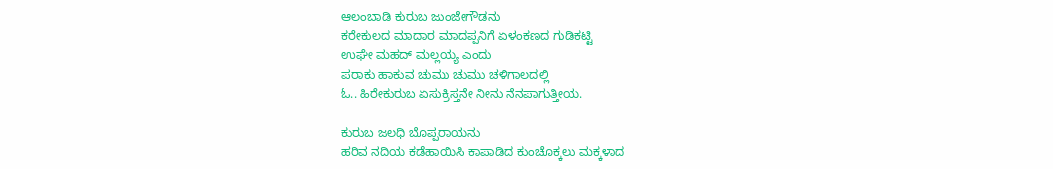ಆಲಂಬಾಡಿ ಕುರುಬ ಜುಂಜೇಗೌಡನು
ಕರೇಕುಲದ ಮಾದಾರ ಮಾದಪ್ಪನಿಗೆ ಏಳಂಕಣದ ಗುಡಿಕಟ್ಟಿ
ಉಘೇ ಮಹದ್ ಮಲ್ಲಯ್ಯ ಎಂದು
ಪರಾಕು ಹಾಕುವ ಚುಮು ಚುಮು ಚಳಿಗಾಲದಲ್ಲಿ
ಓ.. ಹಿರೇಕುರುಬ ಏಸುಕ್ರಿಸ್ತನೇ ನೀನು ನೆನಪಾಗುತ್ತೀಯ.

ಕುರುಬ ಜಲಧಿ ಬೊಪ್ಪರಾಯನು
ಹರಿವ ನದಿಯ ಕಡೆಹಾಯಿಸಿ ಕಾಪಾಡಿದ ಕುಂಚೊಕ್ಕಲು ಮಕ್ಕಳಾದ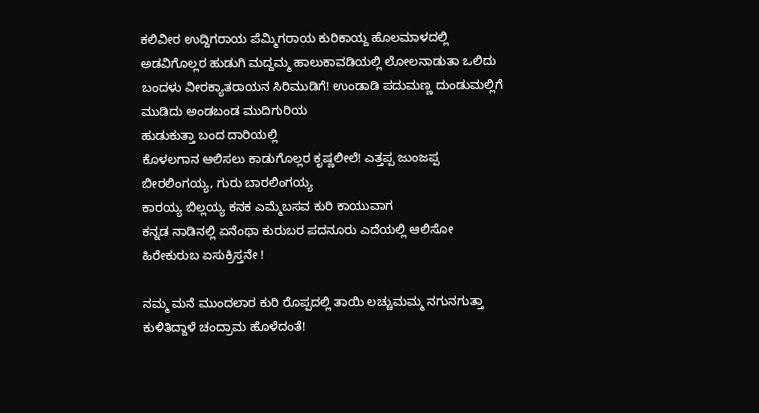ಕಲಿವೀರ ಉದ್ದಿಗರಾಯ ಪೆಮ್ಮಿಗರಾಯ ಕುರಿಕಾಯ್ದ ಹೊಲಮಾಳದಲ್ಲಿ
ಅಡವಿಗೊಲ್ಲರ ಹುಡುಗಿ ಮದ್ದಮ್ಮ ಹಾಲುಕಾವಡಿಯಲ್ಲಿ ಲೋಲನಾಡುತಾ ಒಲಿದು ಬಂದಳು ವೀರಕ್ಯಾತರಾಯನ ಸಿರಿಮುಡಿಗೆ! ಉಂಡಾಡಿ ಪದುಮಣ್ಣ ದುಂಡುಮಲ್ಲಿಗೆ
ಮುಡಿದು ಅಂಡಬಂಡ ಮುದಿಗುರಿಯ
ಹುಡುಕುತ್ತಾ ಬಂದ ದಾರಿಯಲ್ಲಿ
ಕೊಳಲಗಾನ ಆಲಿಸಲು ಕಾಡುಗೊಲ್ಲರ ಕೃಷ್ಣಲೀಲೆ! ಎತ್ತಪ್ಪ ಜುಂಜಪ್ಪ ಬೀರಲಿಂಗಯ್ಯ, ಗುರು ಬಾರಲಿಂಗಯ್ಯ
ಕಾರಯ್ಯ ಬಿಲ್ಲಯ್ಯ ಕನಕ ಎಮ್ಮೆಬಸವ ಕುರಿ ಕಾಯುವಾಗ
ಕನ್ನಡ ನಾಡಿನಲ್ಲಿ ಏನೆಂಥಾ ಕುರುಬರ ಪದನೂರು ಎದೆಯಲ್ಲಿ ಆಲಿಸೋ ಹಿರೇಕುರುಬ ಏಸುಕ್ರಿಸ್ತನೇ !

ನಮ್ಮ ಮನೆ ಮುಂದಲಾರ ಕುರಿ ರೊಪ್ಪದಲ್ಲಿ ತಾಯಿ ಲಚ್ಚುಮಮ್ಮ ನಗುನಗುತ್ತಾ ಕುಳಿತಿದ್ದಾಳೆ ಚಂದ್ರಾಮ ಹೊಳೆದಂತೆ!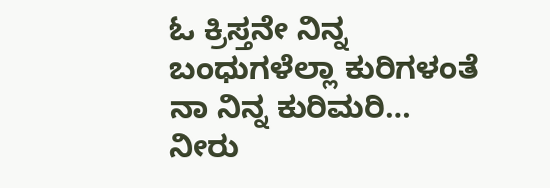ಓ ಕ್ರಿಸ್ತನೇ ನಿನ್ನ ಬಂಧುಗಳೆಲ್ಲಾ ಕುರಿಗಳಂತೆ ನಾ ನಿನ್ನ ಕುರಿಮರಿ…
ನೀರು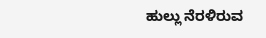ಹುಲ್ಲು ನೆರಳಿರುವ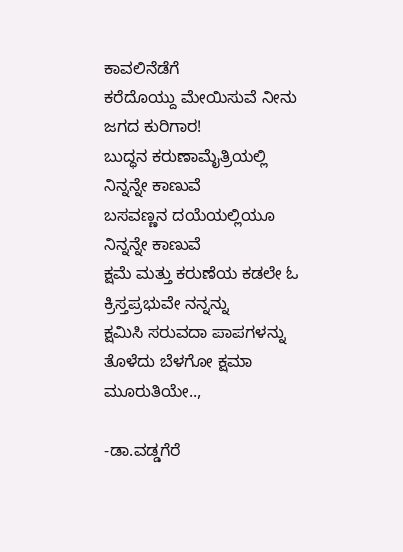ಕಾವಲಿನೆಡೆಗೆ
ಕರೆದೊಯ್ದು ಮೇಯಿಸುವೆ ನೀನು ಜಗದ ಕುರಿಗಾರ!
ಬುದ್ಧನ ಕರುಣಾಮೈತ್ರಿಯಲ್ಲಿ ನಿನ್ನನ್ನೇ ಕಾಣುವೆ
ಬಸವಣ್ಣನ ದಯೆಯಲ್ಲಿಯೂ ನಿನ್ನನ್ನೇ ಕಾಣುವೆ
ಕ್ಷಮೆ ಮತ್ತು ಕರುಣೆಯ ಕಡಲೇ ಓ ಕ್ರಿಸ್ತಪ್ರಭುವೇ ನನ್ನನ್ನು
ಕ್ಷಮಿಸಿ ಸರುವದಾ ಪಾಪಗಳನ್ನು ತೊಳೆದು ಬೆಳಗೋ ಕ್ಷಮಾ ಮೂರುತಿಯೇ..,

-ಡಾ.ವಡ್ಡಗೆರೆ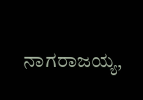ನಾಗರಾಜಯ್ಯ,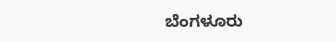ಬೆಂಗಳೂರು